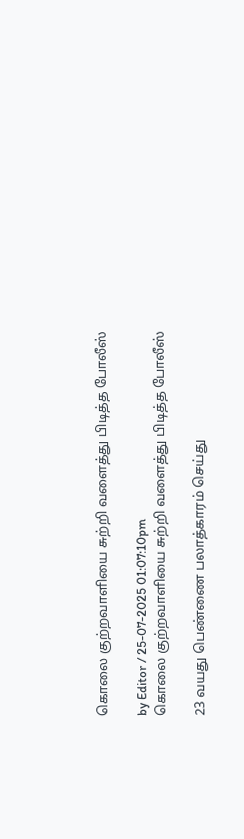கொலை குற்றவாளியை சுற்றி வளைத்து பிடித்த போலீஸ்

by Editor / 25-07-2025 01:07:10pm
கொலை குற்றவாளியை சுற்றி வளைத்து பிடித்த போலீஸ்

23 வயது பெண்ணை பலாத்காரம் செய்து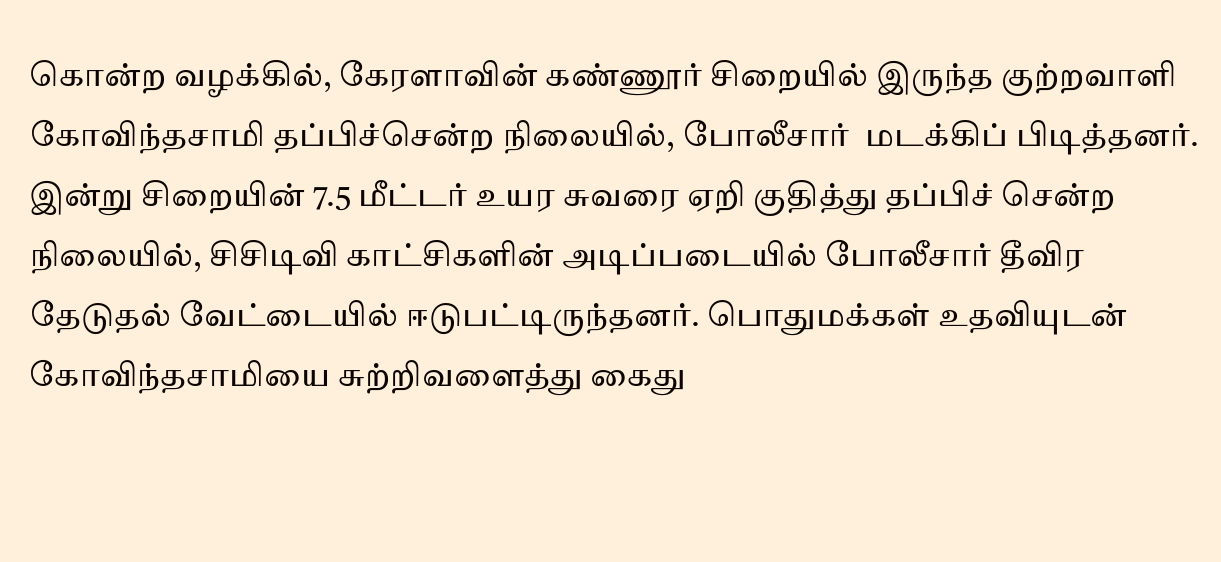கொன்ற வழக்கில், கேரளாவின் கண்ணூர் சிறையில் இருந்த குற்றவாளி கோவிந்தசாமி தப்பிச்சென்ற நிலையில், போலீசார்  மடக்கிப் பிடித்தனர். இன்று சிறையின் 7.5 மீட்டர் உயர சுவரை ஏறி குதித்து தப்பிச் சென்ற நிலையில், சிசிடிவி காட்சிகளின் அடிப்படையில் போலீசார் தீவிர தேடுதல் வேட்டையில் ஈடுபட்டிருந்தனர். பொதுமக்கள் உதவியுடன் கோவிந்தசாமியை சுற்றிவளைத்து கைது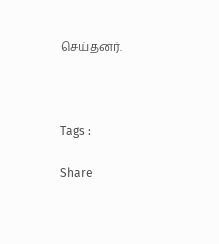செய்தனர்.



Tags :

Share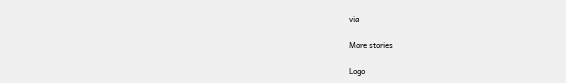via

More stories

Logo